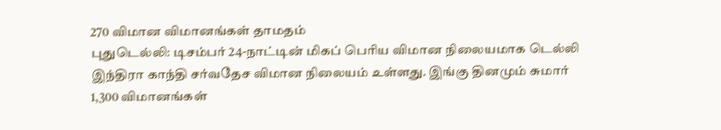270 விமான விமானங்கள் தாமதம்
புதுடெல்லி: டிசம்பர் 24-நாட்டின் மிகப் பெரிய விமான நிலையமாக டெல்லி இந்திரா காந்தி சர்வதேச விமான நிலையம் உள்ளது. இங்கு தினமும் சுமார் 1,300 விமானங்கள்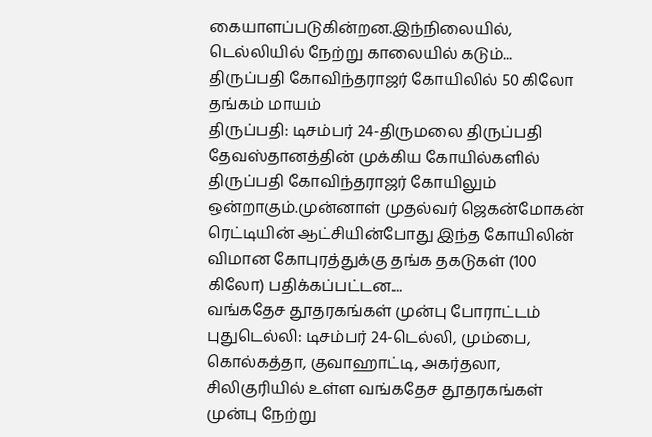கையாளப்படுகின்றன.இந்நிலையில், டெல்லியில் நேற்று காலையில் கடும்...
திருப்பதி கோவிந்தராஜர் கோயிலில் 50 கிலோ தங்கம் மாயம்
திருப்பதி: டிசம்பர் 24-திருமலை திருப்பதி தேவஸ்தானத்தின் முக்கிய கோயில்களில் திருப்பதி கோவிந்தராஜர் கோயிலும் ஒன்றாகும்.முன்னாள் முதல்வர் ஜெகன்மோகன் ரெட்டியின் ஆட்சியின்போது இந்த கோயிலின் விமான கோபுரத்துக்கு தங்க தகடுகள் (100 கிலோ) பதிக்கப்பட்டன....
வங்கதேச தூதரகங்கள் முன்பு போராட்டம்
புதுடெல்லி: டிசம்பர் 24-டெல்லி, மும்பை, கொல்கத்தா, குவாஹாட்டி, அகர்தலா, சிலிகுரியில் உள்ள வங்கதேச தூதரகங்கள் முன்பு நேற்று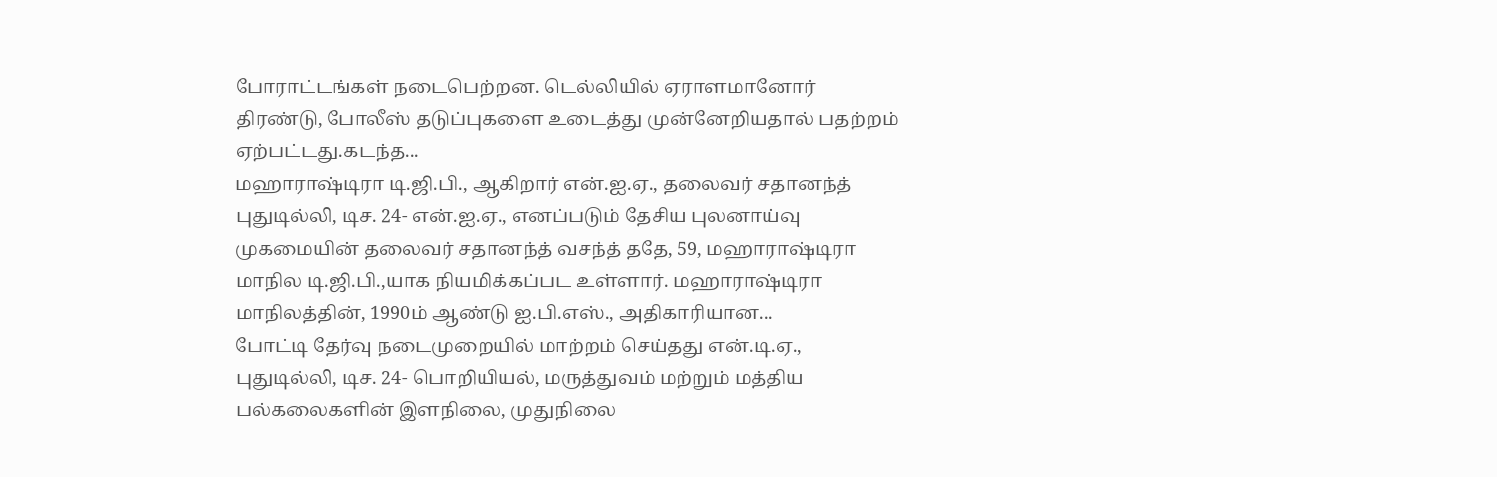போராட்டங்கள் நடைபெற்றன. டெல்லியில் ஏராளமானோர் திரண்டு, போலீஸ் தடுப்புகளை உடைத்து முன்னேறியதால் பதற்றம் ஏற்பட்டது.கடந்த...
மஹாராஷ்டிரா டி.ஜி.பி., ஆகிறார் என்.ஐ.ஏ., தலைவர் சதானந்த்
புதுடில்லி, டிச. 24- என்.ஐ.ஏ., எனப்படும் தேசிய புலனாய்வு முகமையின் தலைவர் சதானந்த் வசந்த் ததே, 59, மஹாராஷ்டிரா மாநில டி.ஜி.பி.,யாக நியமிக்கப்பட உள்ளார். மஹாராஷ்டிரா மாநிலத்தின், 1990ம் ஆண்டு ஐ.பி.எஸ்., அதிகாரியான...
போட்டி தேர்வு நடைமுறையில் மாற்றம் செய்தது என்.டி.ஏ.,
புதுடில்லி, டிச. 24- பொறியியல், மருத்துவம் மற்றும் மத்திய பல்கலைகளின் இளநிலை, முதுநிலை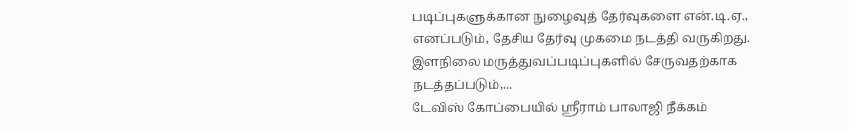படிப்புகளுக்கான நுழைவுத் தேர்வுகளை என்.டி.ஏ., எனப்படும், தேசிய தேர்வு முகமை நடத்தி வருகிறது. இளநிலை மருத்துவப்படிப்புகளில் சேருவதற்காக நடத்தப்படும்,...
டேவிஸ் கோப்பையில் ஸ்ரீராம் பாலாஜி நீக்கம்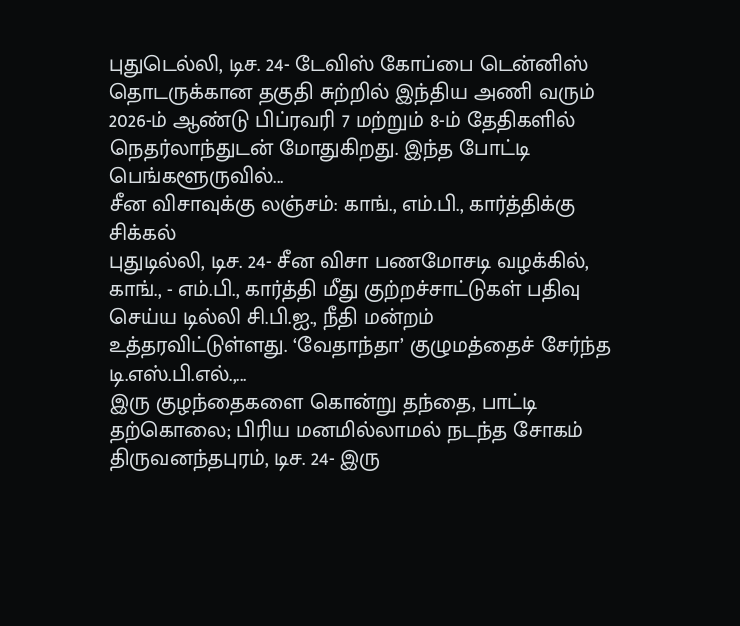புதுடெல்லி, டிச. 24- டேவிஸ் கோப்பை டென்னிஸ் தொடருக்கான தகுதி சுற்றில் இந்திய அணி வரும் 2026-ம் ஆண்டு பிப்ரவரி 7 மற்றும் 8-ம் தேதிகளில் நெதர்லாந்துடன் மோதுகிறது. இந்த போட்டி பெங்களூருவில்...
சீன விசாவுக்கு லஞ்சம்: காங்., எம்.பி., கார்த்திக்கு சிக்கல்
புதுடில்லி, டிச. 24- சீன விசா பணமோசடி வழக்கில், காங்., - எம்.பி., கார்த்தி மீது குற்றச்சாட்டுகள் பதிவு செய்ய டில்லி சி.பி.ஐ., நீதி மன்றம் உத்தரவிட்டுள்ளது. ‘வேதாந்தா’ குழுமத்தைச் சேர்ந்த டி.எஸ்.பி.எல்.,...
இரு குழந்தைகளை கொன்று தந்தை, பாட்டி தற்கொலை; பிரிய மனமில்லாமல் நடந்த சோகம்
திருவனந்தபுரம், டிச. 24- இரு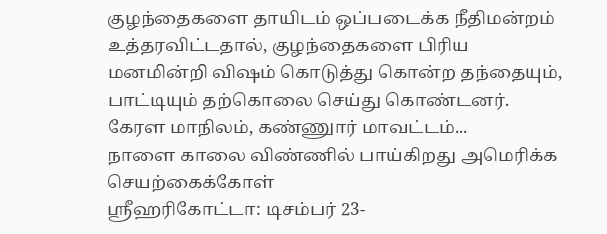குழந்தைகளை தாயிடம் ஒப்படைக்க நீதிமன்றம் உத்தரவிட்டதால், குழந்தைகளை பிரிய மனமின்றி விஷம் கொடுத்து கொன்ற தந்தையும், பாட்டியும் தற்கொலை செய்து கொண்டனர். கேரள மாநிலம், கண்ணுார் மாவட்டம்...
நாளை காலை விண்ணில் பாய்கிறது அமெரிக்க செயற்கைக்கோள்
ஸ்ரீஹரிகோட்டா: டிசம்பர் 23-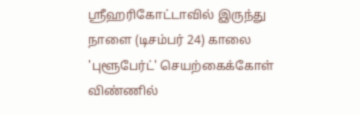ஸ்ரீஹரிகோட்டாவில் இருந்து நாளை (டிசம்பர் 24) காலை 'புளூபேர்ட்' செயற்கைக்கோள் விண்ணில்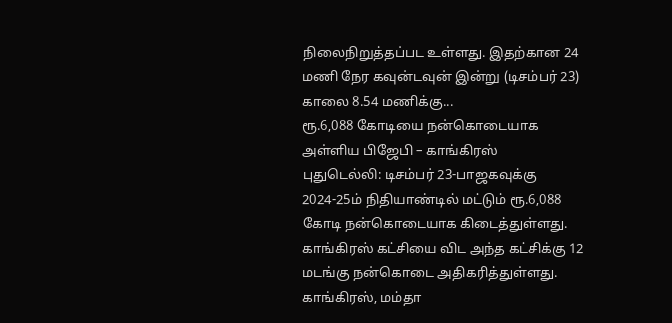நிலைநிறுத்தப்பட உள்ளது. இதற்கான 24 மணி நேர கவுன்டவுன் இன்று (டிசம்பர் 23) காலை 8.54 மணிக்கு...
ரூ.6,088 கோடியை நன்கொடையாக அள்ளிய பிஜேபி – காங்கிரஸ்
புதுடெல்லி: டிசம்பர் 23-பாஜகவுக்கு 2024-25ம் நிதியாண்டில் மட்டும் ரூ.6,088 கோடி நன்கொடையாக கிடைத்துள்ளது. காங்கிரஸ் கட்சியை விட அந்த கட்சிக்கு 12 மடங்கு நன்கொடை அதிகரித்துள்ளது. காங்கிரஸ், மம்தா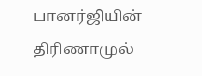பானர்ஜியின் திரிணாமுல்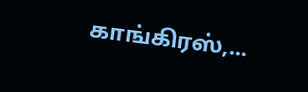காங்கிரஸ்,...